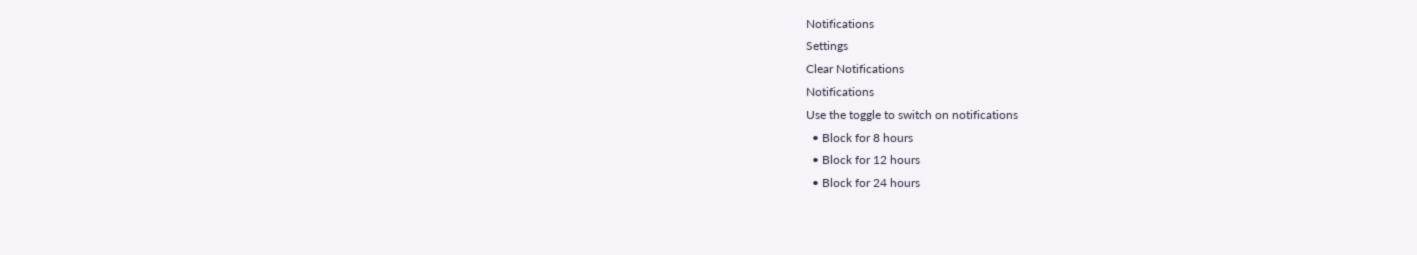Notifications
Settings
Clear Notifications
Notifications
Use the toggle to switch on notifications
  • Block for 8 hours
  • Block for 12 hours
  • Block for 24 hours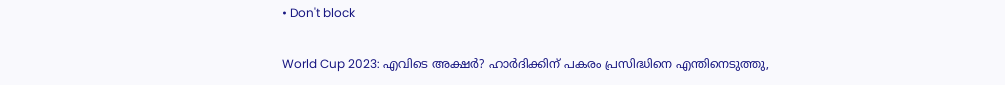• Don't block

World Cup 2023: എവിടെ അക്ഷര്‍? ഹാര്‍ദിക്കിന് പകരം പ്രസിദ്ധിനെ എന്തിനെടുത്തു,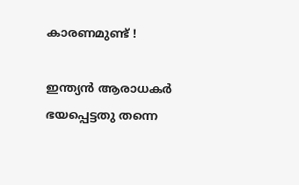കാരണമുണ്ട് !

ഇന്ത്യന്‍ ആരാധകര്‍ ഭയപ്പെട്ടതു തന്നെ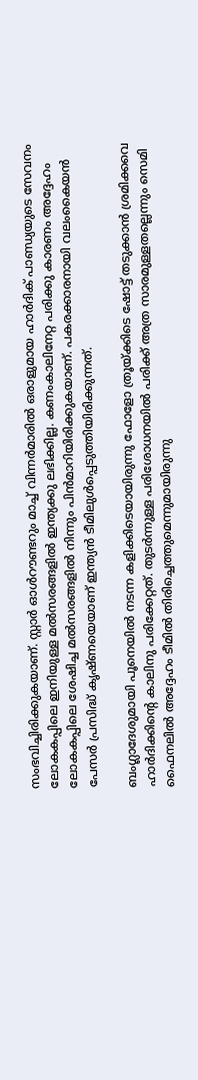സംഭവിച്ചിരിക്കുകയാണ്. സ്റ്റാര്‍ ഓള്‍റൗണ്ടറും മാച്ച് വിന്നര്‍മാരില്‍ ഒരാളുമായ ഹാര്‍ദിക് പാണ്ഡ്യയുടെ സേവനം ലോകകപ്പിലെ ഇനിയുള്ള മല്‍സരങ്ങളില്‍ ഇന്ത്യക്കു ലഭിക്കില്ല. കണംകാലിനേറ്റ പരിക്കു കാരണം അദ്ദേഹം ലോകകപ്പിലെ ശേഷിച്ച മല്‍സരങ്ങളില്‍ നിന്നും പിന്‍മാറിയിരിക്കുകയാണ്. പകരക്കാരനായി വലംകൈയന്‍ പേസര്‍ പ്രസിദ്ധ് കൃഷ്ണയെയാണ് ഇന്ത്യന്‍ ടീമിലുള്‍പ്പെടുത്തിയിരിക്കുന്നത്.

ബംഗ്ലാദേശുമായി പൂനെയില്‍ നടന്ന കളിക്കിടെയായിരുന്നു ഫോളോ ത്രൂയ്ക്കിടെ ഷോട്ട് തടുക്കാന്‍ ശ്രമിക്കവെ ഹാര്‍ദിക്കിന്റെ കാലിനു പരിക്കേറ്റത്. തുടര്‍ന്നുള്ള പരിശോധനയില്‍ പരിക്ക് അത്ര സാരമുള്ളതല്ലെന്നും സെമി ഫൈനലില്‍ അദ്ദേഹം ടീമില്‍ തിരിച്ചെത്തുമെന്നുമായിരുന്നു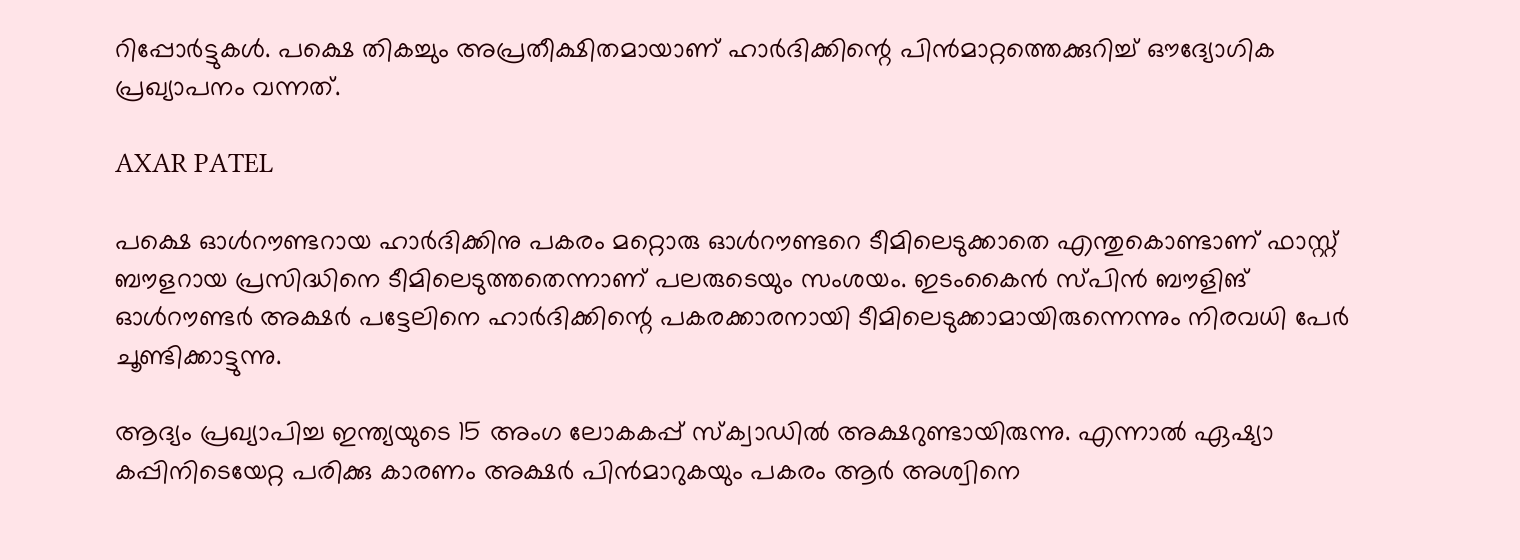റിപ്പോര്‍ട്ടുകള്‍. പക്ഷെ തികച്ചും അപ്രതീക്ഷിതമായാണ് ഹാര്‍ദിക്കിന്റെ പിന്‍മാറ്റത്തെക്കുറിച്ച് ഔദ്യോഗിക പ്രഖ്യാപനം വന്നത്.

AXAR PATEL

പക്ഷെ ഓള്‍റൗണ്ടറായ ഹാര്‍ദിക്കിനു പകരം മറ്റൊരു ഓള്‍റൗണ്ടറെ ടീമിലെടുക്കാതെ എന്തുകൊണ്ടാണ് ഫാസ്റ്റ് ബൗളറായ പ്രസിദ്ധിനെ ടീമിലെടുത്തതെന്നാണ് പലരുടെയും സംശയം. ഇടംകൈന്‍ സ്പിന്‍ ബൗളിങ് ഓള്‍റൗണ്ടര്‍ അക്ഷര്‍ പട്ടേലിനെ ഹാര്‍ദിക്കിന്റെ പകരക്കാരനായി ടീമിലെടുക്കാമായിരുന്നെന്നും നിരവധി പേര്‍ ചൂണ്ടിക്കാട്ടുന്നു.

ആദ്യം പ്രഖ്യാപിച്ച ഇന്ത്യയുടെ 15 അംഗ ലോകകപ്പ് സ്‌ക്വാഡില്‍ അക്ഷറുണ്ടായിരുന്നു. എന്നാല്‍ ഏഷ്യാ കപ്പിനിടെയേറ്റ പരിക്കു കാരണം അക്ഷര്‍ പിന്‍മാറുകയും പകരം ആര്‍ അശ്വിനെ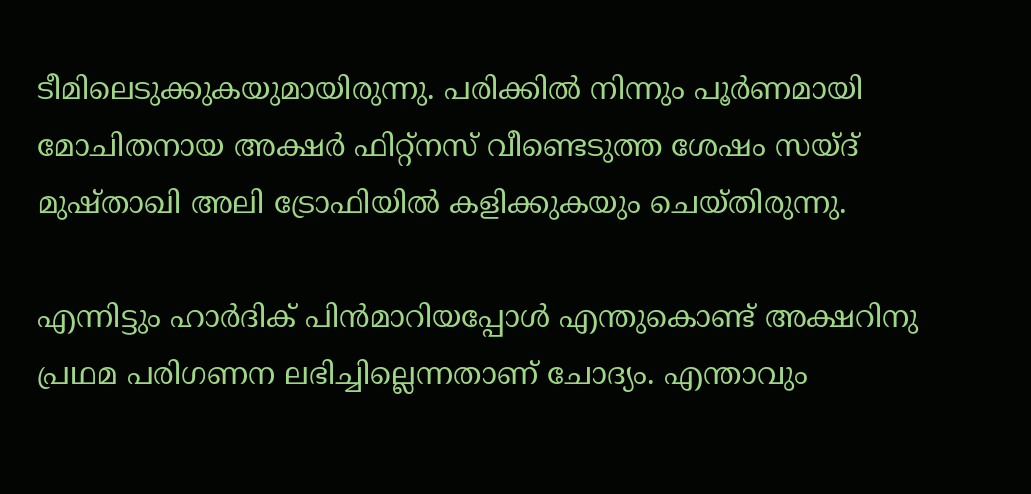ടീമിലെടുക്കുകയുമായിരുന്നു. പരിക്കില്‍ നിന്നും പൂര്‍ണമായി മോചിതനായ അക്ഷര്‍ ഫിറ്റ്‌നസ് വീണ്ടെടുത്ത ശേഷം സയ്ദ് മുഷ്താഖി അലി ട്രോഫിയില്‍ കളിക്കുകയും ചെയ്തിരുന്നു.

എന്നിട്ടും ഹാര്‍ദിക് പിന്‍മാറിയപ്പോള്‍ എന്തുകൊണ്ട് അക്ഷറിനു പ്രഥമ പരിഗണന ലഭിച്ചില്ലെന്നതാണ് ചോദ്യം. എന്താവും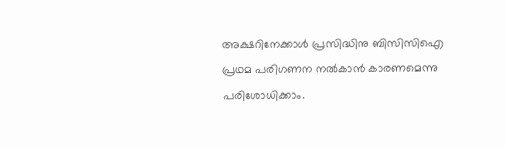അക്ഷറിനേക്കാള്‍ പ്രസിദ്ധിനു ബിസിസിഐ പ്രഥമ പരിഗണന നല്‍കാന്‍ കാരണമെന്നു പരിശോധിക്കാം.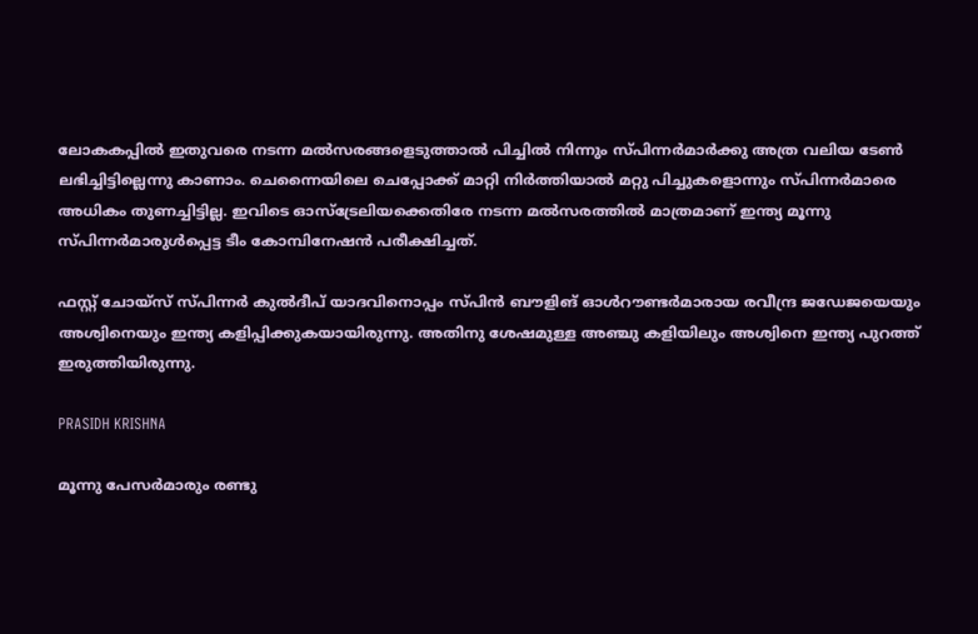ലോകകപ്പില്‍ ഇതുവരെ നടന്ന മല്‍സരങ്ങളെടുത്താല്‍ പിച്ചില്‍ നിന്നും സ്പിന്നര്‍മാര്‍ക്കു അത്ര വലിയ ടേണ്‍ ലഭിച്ചിട്ടില്ലെന്നു കാണാം. ചെന്നൈയിലെ ചെപ്പോക്ക് മാറ്റി നിര്‍ത്തിയാല്‍ മറ്റു പിച്ചുകളൊന്നും സ്പിന്നര്‍മാരെ അധികം തുണച്ചിട്ടില്ല. ഇവിടെ ഓസ്‌ട്രേലിയക്കെതിരേ നടന്ന മല്‍സരത്തില്‍ മാത്രമാണ് ഇന്ത്യ മൂന്നു സ്പിന്നര്‍മാരുള്‍പ്പെട്ട ടീം കോമ്പിനേഷന്‍ പരീക്ഷിച്ചത്.

ഫസ്റ്റ് ചോയ്‌സ് സ്പിന്നര്‍ കുല്‍ദീപ് യാദവിനൊപ്പം സ്പിന്‍ ബൗളിങ് ഓള്‍റൗണ്ടര്‍മാരായ രവീന്ദ്ര ജഡേജയെയും അശ്വിനെയും ഇന്ത്യ കളിപ്പിക്കുകയായിരുന്നു. അതിനു ശേഷമുള്ള അഞ്ചു കളിയിലും അശ്വിനെ ഇന്ത്യ പുറത്ത് ഇരുത്തിയിരുന്നു.

PRASIDH KRISHNA

മൂന്നു പേസര്‍മാരും രണ്ടു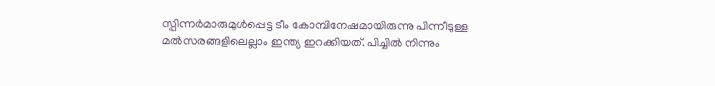സ്പിന്നര്‍മാരുമുള്‍പ്പെട്ട ടീം കോമ്പിനേഷമായിരുന്നു പിന്നീടുള്ള മല്‍സരങ്ങളിലെല്ലാം ഇന്ത്യ ഇറക്കിയത്. പിച്ചില്‍ നിന്നും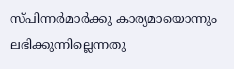സ്പിന്നര്‍മാര്‍ക്കു കാര്യമായൊന്നും ലഭിക്കുന്നില്ലെന്നതു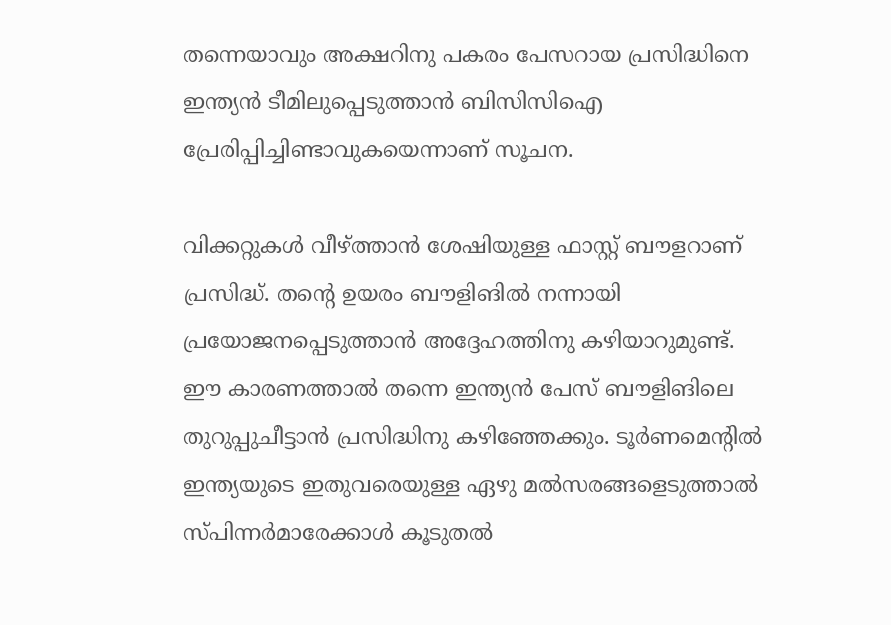തന്നെയാവും അക്ഷറിനു പകരം പേസറായ പ്രസിദ്ധിനെ ഇന്ത്യന്‍ ടീമിലുപ്പെടുത്താന്‍ ബിസിസിഐ പ്രേരിപ്പിച്ചിണ്ടാവുകയെന്നാണ് സൂചന.

വിക്കറ്റുകള്‍ വീഴ്ത്താന്‍ ശേഷിയുള്ള ഫാസ്റ്റ് ബൗളറാണ് പ്രസിദ്ധ്. തന്റെ ഉയരം ബൗളിങില്‍ നന്നായി പ്രയോജനപ്പെടുത്താന്‍ അദ്ദേഹത്തിനു കഴിയാറുമുണ്ട്. ഈ കാരണത്താല്‍ തന്നെ ഇന്ത്യന്‍ പേസ് ബൗളിങിലെ തുറുപ്പുചീട്ടാന്‍ പ്രസിദ്ധിനു കഴിഞ്ഞേക്കും. ടൂര്‍ണമെന്റില്‍ ഇന്ത്യയുടെ ഇതുവരെയുള്ള ഏഴു മല്‍സരങ്ങളെടുത്താല്‍ സ്പിന്നര്‍മാരേക്കാള്‍ കൂടുതല്‍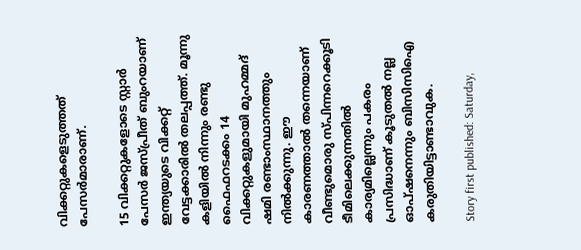വിക്കറ്റുകളെടുത്തത് പേസര്‍മാരാണ്.

15 വിക്കറ്റുകളോടെ സ്റ്റാര്‍ പേസര്‍ ജസ്പ്രീത് ബുംറയാണ് ഇന്ത്യയുടെ വിക്കറ്റ് വേട്ടക്കാരില്‍ തലപ്പത്ത്. മൂന്നു കളിയില്‍ നിന്നും രണ്ടു ഫൈഫറടക്കം 14 വിക്കറ്റുകളുമായി മുഹമ്മദ് ഷമി രണ്ടാംസ്ഥാനത്തും നില്‍ക്കുന്നു. ഈ കാരണത്താല്‍ തന്നെയാണ് വീണ്ടുമൊരു സ്പിന്നറെക്കൂടി ടീമിലെക്കുന്നതില്‍ കാര്യമില്ലെന്നും പകരം പ്രസിദ്ധാണ് കൂടുതല്‍ നല്ല ഓപ്ഷനെന്നും ബിസിസിഐ കരുതിയിട്ടാണ്ടാവുക.

Story first published: Saturday,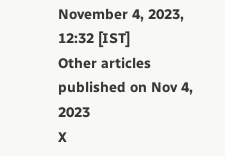November 4, 2023, 12:32 [IST]
Other articles published on Nov 4, 2023
X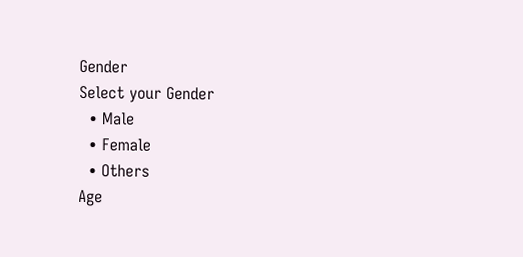Gender
Select your Gender
  • Male
  • Female
  • Others
Age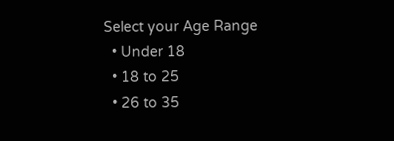Select your Age Range
  • Under 18
  • 18 to 25
  • 26 to 35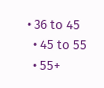• 36 to 45
  • 45 to 55
  • 55+